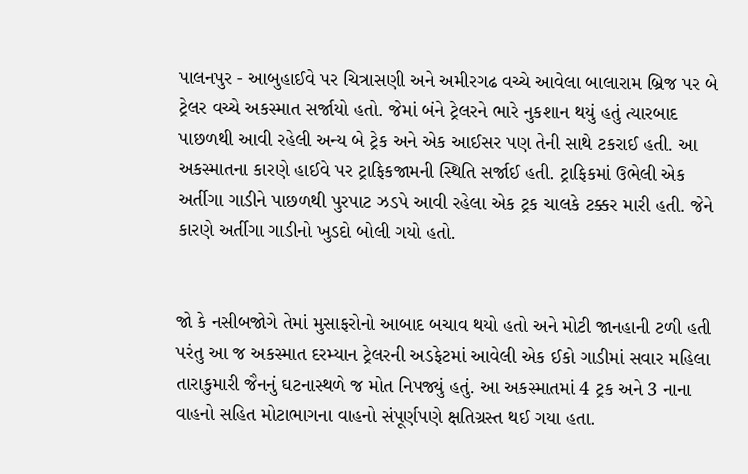પાલનપુર - આબુહાઈવે પર ચિત્રાસણી અને અમીરગઢ વચ્ચે આવેલા બાલારામ બ્રિજ પર બે ટ્રેલર વચ્ચે અકસ્માત સર્જાયો હતો. જેમાં બંને ટ્રેલરને ભારે નુકશાન થયું હતું ત્યારબાદ પાછળથી આવી રહેલી અન્ય બે ટ્રેક અને એક આઈસર પણ તેની સાથે ટકરાઈ હતી. આ અકસ્માતના કારણે હાઈવે પર ટ્રાફિકજામની સ્થિતિ સર્જાઈ હતી. ટ્રાફિકમાં ઉભેલી એક અર્તીગા ગાડીને પાછળથી પુરપાટ ઝડપે આવી રહેલા એક ટ્રક ચાલકે ટક્કર મારી હતી. જેને કારણે અર્તીગા ગાડીનો ખુડદો બોલી ગયો હતો.


જો કે નસીબજોગે તેમાં મુસાફરોનો આબાદ બચાવ થયો હતો અને મોટી જાનહાની ટળી હતી પરંતુ આ જ અકસ્માત દરમ્યાન ટ્રેલરની અડફેટમાં આવેલી એક ઈકો ગાડીમાં સવાર મહિલા તારાકુમારી જૈનનું ઘટનાસ્થળે જ મોત નિપજ્યું હતું. આ અકસ્માતમાં 4 ટ્રક અને 3 નાના વાહનો સહિત મોટાભાગના વાહનો સંપૂર્ણપણે ક્ષતિગ્રસ્ત થઈ ગયા હતા.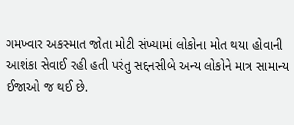ગમખ્વાર અકસ્માત જોતા મોટી સંખ્યામાં લોકોના મોત થયા હોવાની આશંકા સેવાઈ રહી હતી પરંતુ સદ્દનસીબે અન્ય લોકોને માત્ર સામાન્ય ઈજાઓ જ થઈ છે.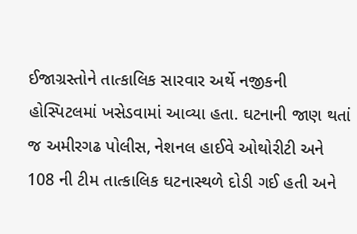ઈજાગ્રસ્તોને તાત્કાલિક સારવાર અર્થે નજીકની હોસ્પિટલમાં ખસેડવામાં આવ્યા હતા. ઘટનાની જાણ થતાં જ અમીરગઢ પોલીસ, નેશનલ હાઈવે ઓથોરીટી અને 108 ની ટીમ તાત્કાલિક ઘટનાસ્થળે દોડી ગઈ હતી અને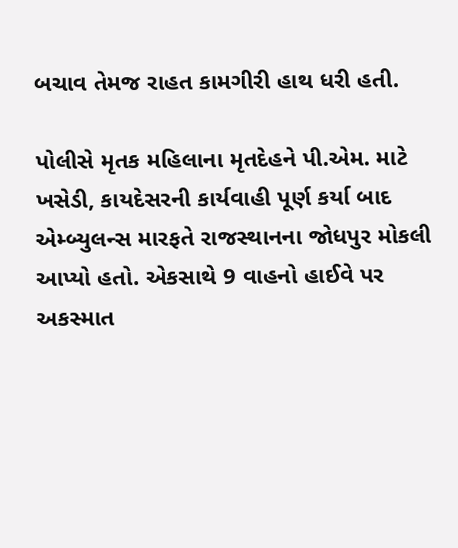બચાવ તેમજ રાહત કામગીરી હાથ ધરી હતી.

પોલીસે મૃતક મહિલાના મૃતદેહને પી.એમ. માટે ખસેડી, કાયદેસરની કાર્યવાહી પૂર્ણ કર્યા બાદ એમ્બ્યુલન્સ મારફતે રાજસ્થાનના જોધપુર મોકલી આપ્યો હતો. એકસાથે 9 વાહનો હાઈવે પર અકસ્માત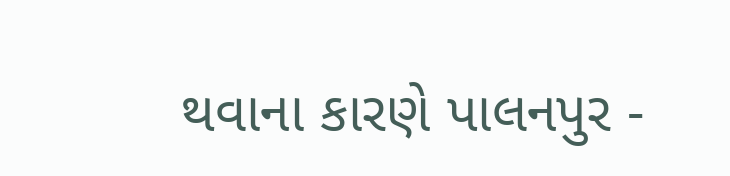થવાના કારણે પાલનપુર -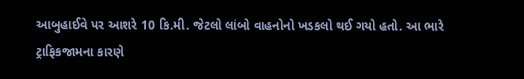આબુહાઈવે પર આશરે 10 કિ.મી. જેટલો લાંબો વાહનોનો ખડકલો થઈ ગયો હતો. આ ભારે ટ્રાફિકજામના કારણે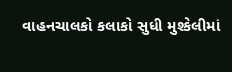વાહનચાલકો કલાકો સુધી મુશ્કેલીમાં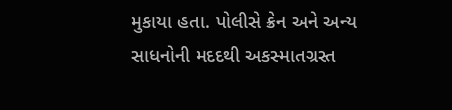મુકાયા હતા. પોલીસે ક્રેન અને અન્ય સાધનોની મદદથી અકસ્માતગ્રસ્ત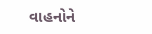વાહનોને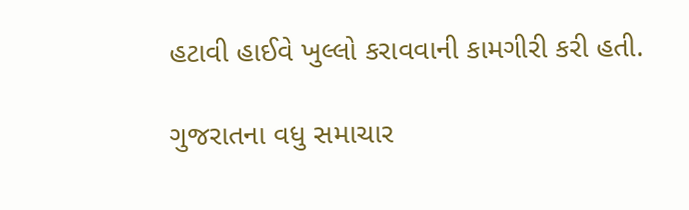હટાવી હાઈવે ખુલ્લો કરાવવાની કામગીરી કરી હતી.

ગુજરાતના વધુ સમાચાર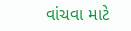વાંચવા માટે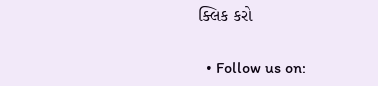ક્લિક કરો


  • Follow us on: